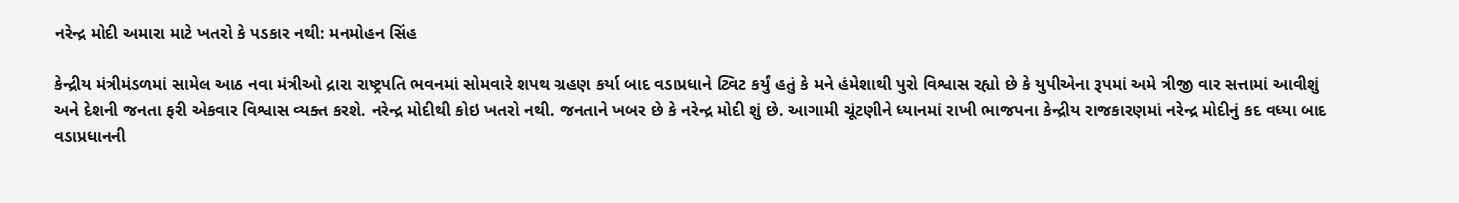નરેન્દ્ર મોદી અમારા માટે ખતરો કે પડકાર નથી: મનમોહન સિંહ

કેન્દ્રીય મંત્રીમંડળમાં સામેલ આઠ નવા મંત્રીઓ દ્રારા રાષ્ટ્રપતિ ભવનમાં સોમવારે શપથ ગ્રહણ કર્યા બાદ વડાપ્રધાને ટ્વિટ કર્યું હતું કે મને હંમેશાથી પુરો વિશ્વાસ રહ્યો છે કે યુપીએના રૂપમાં અમે ત્રીજી વાર સત્તામાં આવીશું અને દેશની જનતા ફરી એકવાર વિશ્વાસ વ્યક્ત કરશે. નરેન્દ્ર મોદીથી કોઇ ખતરો નથી. જનતાને ખબર છે કે નરેન્દ્ર મોદી શું છે. આગામી ચૂંટણીને ધ્યાનમાં રાખી ભાજપના કેન્દ્રીય રાજકારણમાં નરેન્દ્ર મોદીનું કદ વધ્યા બાદ વડાપ્રધાનની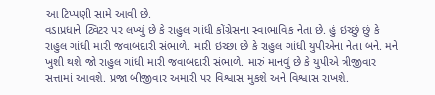આ ટિપ્પણી સામે આવી છે.
વડાપ્રધાને ટ્વિટર પર લખ્યું છે કે રાહુલ ગાંધી કોંગ્રેસના સ્વાભાવિક નેતા છે. હું ઇચ્છું છું કે રાહુલ ગાંધી મારી જવાબદારી સંભાળે. મારી ઇચ્છા છે કે રાહુલ ગાંધી યુપીએના નેતા બને. મને ખુશી થશે જો રાહુલ ગાંધી મારી જવાબદારી સંભાળે. મારું માનવું છે કે યુપીએ ત્રીજીવાર સત્તામાં આવશે. પ્રજા બીજીવાર અમારી પર વિશ્વાસ મુકશે અને વિશ્વાસ રાખશે.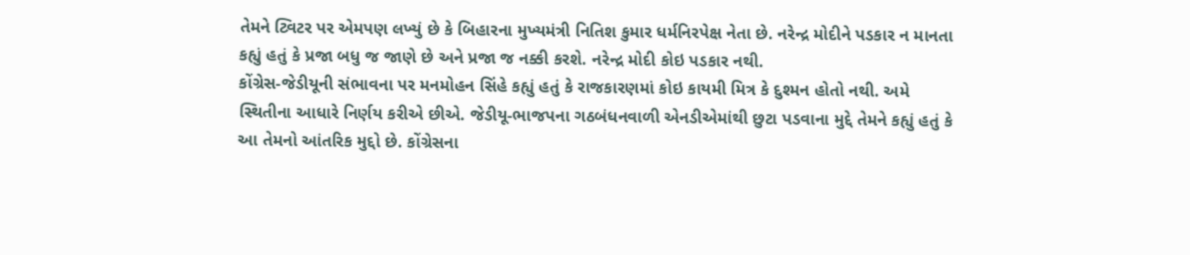તેમને ટ્વિટર પર એમપણ લખ્યું છે કે બિહારના મુખ્યમંત્રી નિતિશ કુમાર ધર્મનિરપેક્ષ નેતા છે. નરેન્દ્ર મોદીને પડકાર ન માનતા કહ્યું હતું કે પ્રજા બધુ જ જાણે છે અને પ્રજા જ નક્કી કરશે. નરેન્દ્ર મોદી કોઇ પડકાર નથી.
કોંગ્રેસ-જેડીયૂની સંભાવના પર મનમોહન સિંહે કહ્યું હતું કે રાજકારણમાં કોઇ કાયમી મિત્ર કે દુશ્મન હોતો નથી. અમે સ્થિતીના આધારે નિર્ણય કરીએ છીએ. જેડીયૂ-ભાજપના ગઠબંધનવાળી એનડીએમાંથી છુટા પડવાના મુદ્દે તેમને કહ્યું હતું કે આ તેમનો આંતરિક મુદ્દો છે. કોંગ્રેસના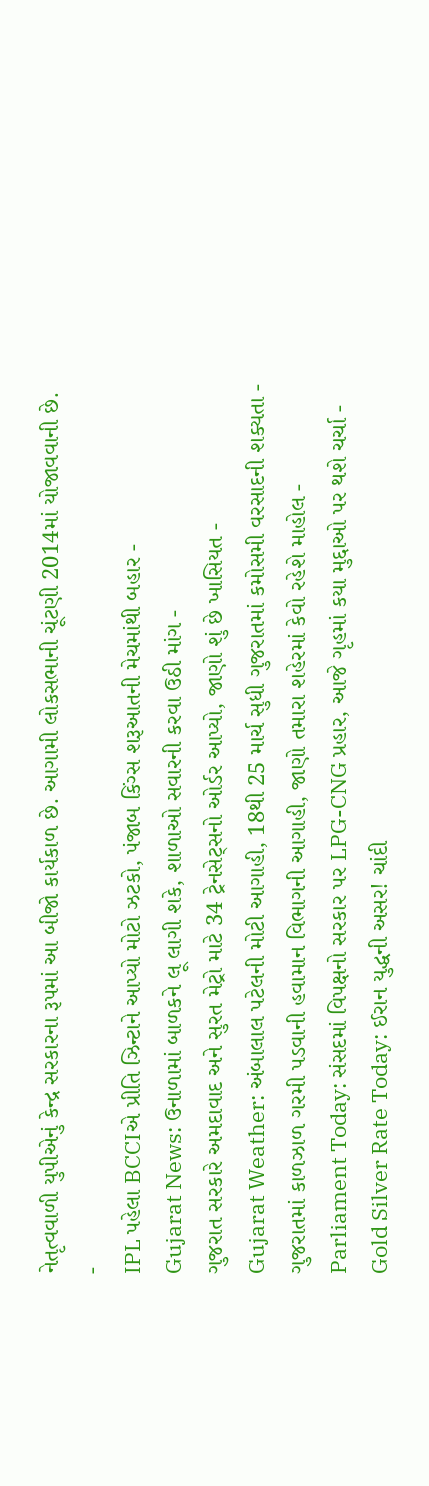નેતૃત્વવાળી યુપીએનું કેન્દ્ર સરકારના રૂપમાં આ બીજો કાર્યકાળ છે. આગામી લોકસભાની ચૂંટણી 2014માં યોજાવવાની છે.
-
IPL પહેલા BCCIએ પ્રીતિ ઝિન્ટાને આપ્યો મોટો ઝટકો, પંજાબ કિંગ્સ શરૂઆતની મેચમાંથી બહાર -
Gujarat News: ઉનાળામાં બાળકને લૂ લાગી શકે, શાળાઓ સવારની કરવા ઉઠી માંગ -
ગુજરાત સરકારે અમદાવાદ અને સુરત મેટ્રો માટે 34 ટ્રેનસેટ્સનો ઓર્ડર આપ્યો, જાણો શું છે ખાસિયત -
Gujarat Weather: અંબાલાલ પટેલની મોટી આગાહી, 18થી 25 માર્ચ સુધી ગુજરાતમાં કમોસમી વરસાદની શક્યતા -
ગુજરાતમાં કાળઝાળ ગરમી પડવાની હવામાન વિભાગની આગાહી, જાણો તમારા શહેરમાં કેવો રહેશે માહોલ -
Parliament Today: સંસદમાં વિપક્ષનો સરકાર પર LPG-CNG પ્રહાર, આજે ગૃહમાં કયા મુદ્દાઓ પર થશે ચર્ચા -
Gold Silver Rate Today: ઈરાન યુદ્ધની અસર! ચાંદી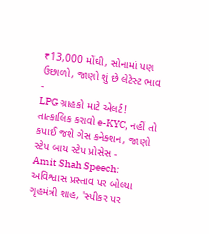₹13,000 મોંઘી, સોનામાં પણ ઉછાળો, જાણો શું છે લેટેસ્ટ ભાવ -
LPG ગ્રાહકો માટે એલર્ટ! તાત્કાલિક કરાવો e-KYC, નહીં તો કપાઈ જશે ગેસ કનેક્શન, જાણો સ્ટેપ બાય સ્ટેપ પ્રોસેસ -
Amit Shah Speech: અવિશ્વાસ પ્રસ્તાવ પર બોલ્યા ગૃહમંત્રી શાહ, 'સ્પીકર પર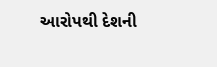આરોપથી દેશની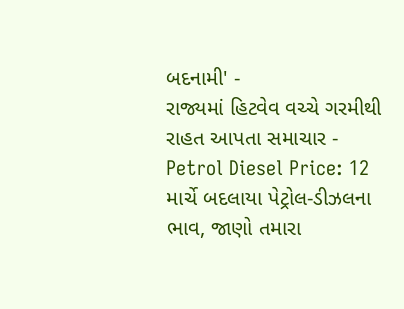બદનામી' -
રાજ્યમાં હિટવેવ વચ્ચે ગરમીથી રાહત આપતા સમાચાર -
Petrol Diesel Price: 12 માર્ચે બદલાયા પેટ્રોલ-ડીઝલના ભાવ, જાણો તમારા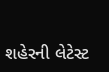શહેરની લેટેસ્ટ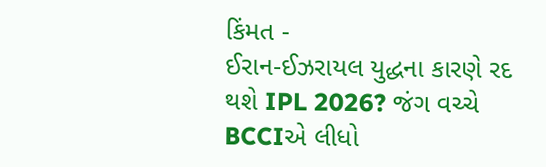કિંમત -
ઈરાન-ઈઝરાયલ યુદ્ધના કારણે રદ થશે IPL 2026? જંગ વચ્ચે BCCIએ લીધો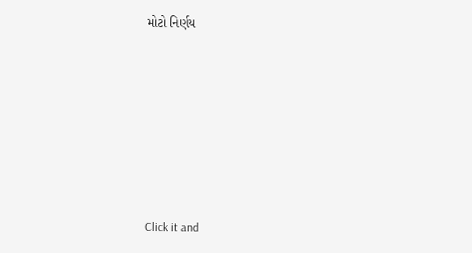મોટો નિર્ણય











Click it and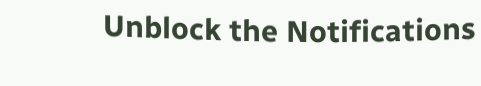Unblock the Notifications